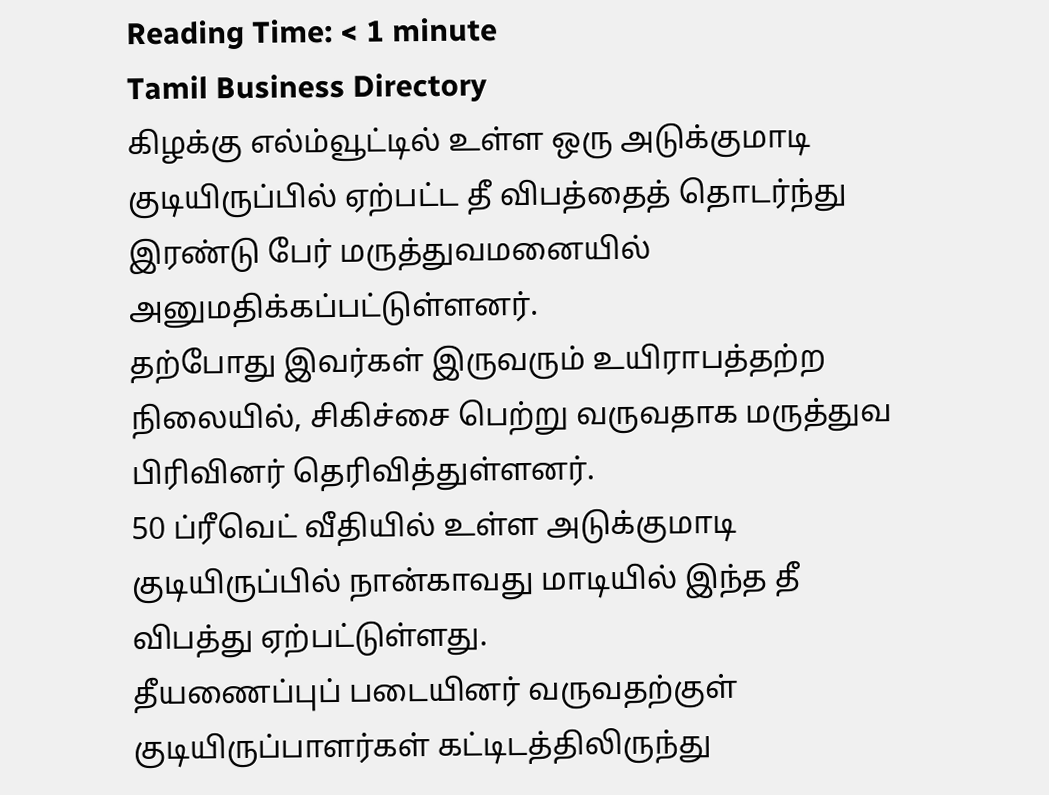Reading Time: < 1 minute
Tamil Business Directory
கிழக்கு எல்ம்வூட்டில் உள்ள ஒரு அடுக்குமாடி குடியிருப்பில் ஏற்பட்ட தீ விபத்தைத் தொடர்ந்து இரண்டு பேர் மருத்துவமனையில் அனுமதிக்கப்பட்டுள்ளனர்.
தற்போது இவர்கள் இருவரும் உயிராபத்தற்ற நிலையில், சிகிச்சை பெற்று வருவதாக மருத்துவ பிரிவினர் தெரிவித்துள்ளனர்.
50 ப்ரீவெட் வீதியில் உள்ள அடுக்குமாடி குடியிருப்பில் நான்காவது மாடியில் இந்த தீ விபத்து ஏற்பட்டுள்ளது.
தீயணைப்புப் படையினர் வருவதற்குள் குடியிருப்பாளர்கள் கட்டிடத்திலிருந்து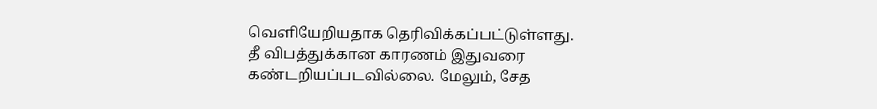வெளியேறியதாக தெரிவிக்கப்பட்டுள்ளது.
தீ விபத்துக்கான காரணம் இதுவரை கண்டறியப்படவில்லை. மேலும், சேத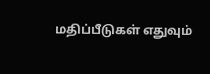மதிப்பீடுகள் எதுவும்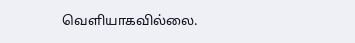வெளியாகவில்லை.